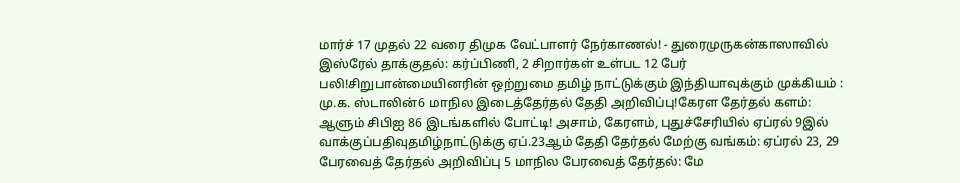மார்ச் 17 முதல் 22 வரை திமுக வேட்பாளர் நேர்காணல்! - துரைமுருகன்காஸாவில் இஸ்ரேல் தாக்குதல்: கர்ப்பிணி, 2 சிறார்கள் உள்பட 12 பேர் பலி!சிறுபான்மையினரின் ஒற்றுமை தமிழ் நாட்டுக்கும் இந்தியாவுக்கும் முக்கியம் : மு.க. ஸ்டாலின்6 மாநில இடைத்தேர்தல் தேதி அறிவிப்பு!கேரள தேர்தல் களம்: ஆளும் சிபிஐ 86 இடங்களில் போட்டி! அசாம், கேரளம், புதுச்சேரியில் ஏப்ரல் 9இல் வாக்குப்பதிவுதமிழ்நாட்டுக்கு ஏப்.23ஆம் தேதி தேர்தல் மேற்கு வங்கம்: ஏப்ரல் 23, 29 பேரவைத் தேர்தல் அறிவிப்பு 5 மாநில பேரவைத் தேர்தல்: மே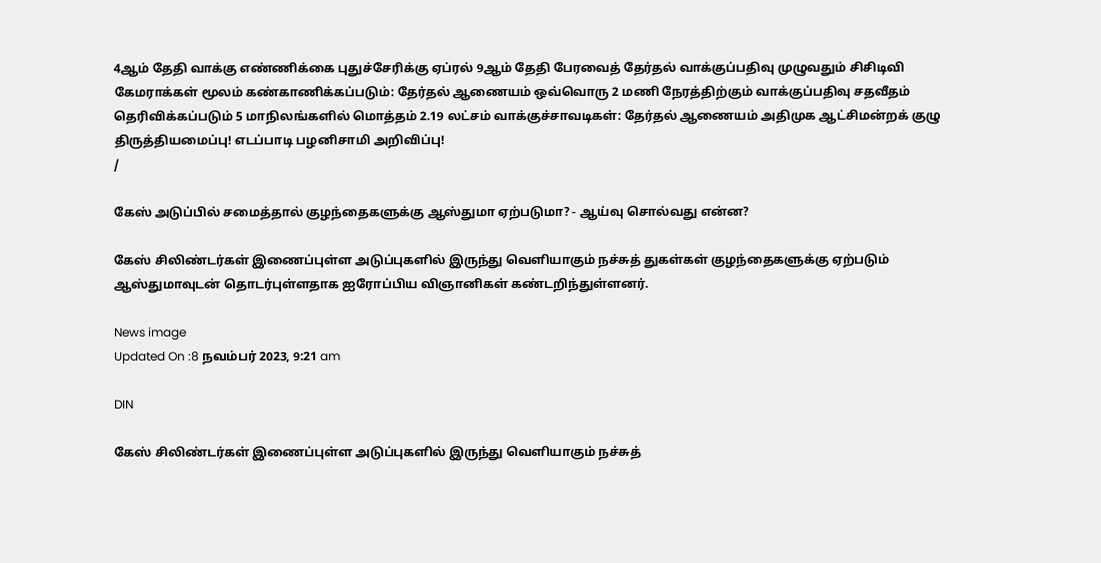4ஆம் தேதி வாக்கு எண்ணிக்கை புதுச்சேரிக்கு ஏப்ரல் 9ஆம் தேதி பேரவைத் தேர்தல் வாக்குப்பதிவு முழுவதும் சிசிடிவி கேமராக்கள் மூலம் கண்காணிக்கப்படும்: தேர்தல் ஆணையம் ஒவ்வொரு 2 மணி நேரத்திற்கும் வாக்குப்பதிவு சதவீதம் தெரிவிக்கப்படும் 5 மாநிலங்களில் மொத்தம் 2.19 லட்சம் வாக்குச்சாவடிகள்: தேர்தல் ஆணையம் அதிமுக ஆட்சிமன்றக் குழு திருத்தியமைப்பு! எடப்பாடி பழனிசாமி அறிவிப்பு!
/

கேஸ் அடுப்பில் சமைத்தால் குழந்தைகளுக்கு ஆஸ்துமா ஏற்படுமா? - ஆய்வு சொல்வது என்ன?

கேஸ் சிலிண்டர்கள் இணைப்புள்ள அடுப்புகளில் இருந்து வெளியாகும் நச்சுத் துகள்கள் குழந்தைகளுக்கு ஏற்படும் ஆஸ்துமாவுடன் தொடர்புள்ளதாக ஐரோப்பிய விஞானிகள் கண்டறிந்துள்ளனர்.

News image
Updated On :8 நவம்பர் 2023, 9:21 am

DIN

கேஸ் சிலிண்டர்கள் இணைப்புள்ள அடுப்புகளில் இருந்து வெளியாகும் நச்சுத்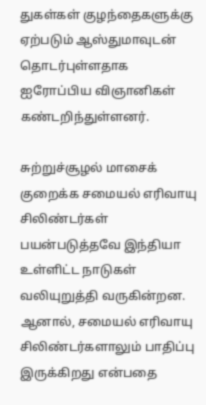துகள்கள் குழந்தைகளுக்கு ஏற்படும் ஆஸ்துமாவுடன் தொடர்புள்ளதாக ஐரோப்பிய விஞானிகள் கண்டறிந்துள்ளனர்.

சுற்றுச்சூழல் மாசைக் குறைக்க சமையல் எரிவாயு சிலிண்டர்கள் பயன்படுத்தவே இந்தியா உள்ளிட்ட நாடுகள் வலியுறுத்தி வருகின்றன. ஆனால், சமையல் எரிவாயு சிலிண்டர்களாலும் பாதிப்பு இருக்கிறது என்பதை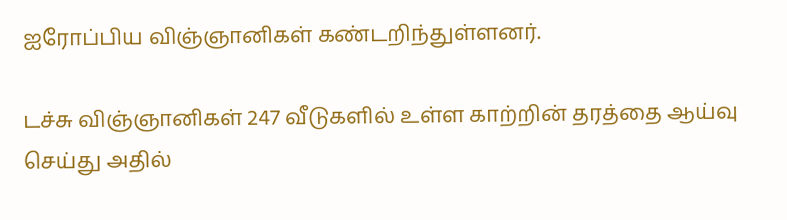ஐரோப்பிய விஞ்ஞானிகள் கண்டறிந்துள்ளனர்.

டச்சு விஞ்ஞானிகள் 247 வீடுகளில் உள்ள காற்றின் தரத்தை ஆய்வு செய்து அதில்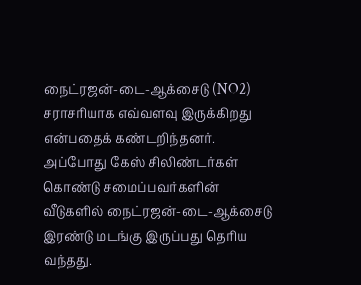நைட்ரஜன்-டை-ஆக்சைடு (NO2) சராசரியாக எவ்வளவு இருக்கிறது என்பதைக் கண்டறிந்தனர். அப்போது கேஸ் சிலிண்டர்கள் கொண்டு சமைப்பவர்களின் வீடுகளில் நைட்ரஜன்-டை-ஆக்சைடு இரண்டு மடங்கு இருப்பது தெரிய வந்தது.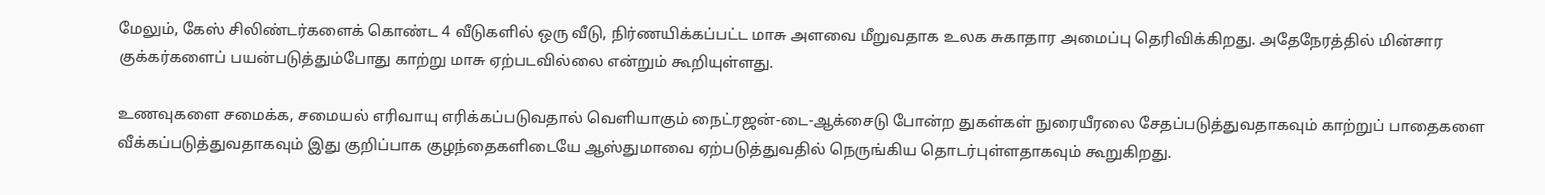மேலும், கேஸ் சிலிண்டர்களைக் கொண்ட 4 வீடுகளில் ஒரு வீடு, நிர்ணயிக்கப்பட்ட மாசு அளவை மீறுவதாக உலக சுகாதார அமைப்பு தெரிவிக்கிறது. அதேநேரத்தில் மின்சார குக்கர்களைப் பயன்படுத்தும்போது காற்று மாசு ஏற்படவில்லை என்றும் கூறியுள்ளது.

உணவுகளை சமைக்க, சமையல் எரிவாயு எரிக்கப்படுவதால் வெளியாகும் நைட்ரஜன்-டை-ஆக்சைடு போன்ற துகள்கள் நுரையீரலை சேதப்படுத்துவதாகவும் காற்றுப் பாதைகளை வீக்கப்படுத்துவதாகவும் இது குறிப்பாக குழந்தைகளிடையே ஆஸ்துமாவை ஏற்படுத்துவதில் நெருங்கிய தொடர்புள்ளதாகவும் கூறுகிறது.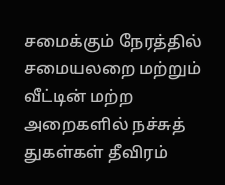சமைக்கும் நேரத்தில் சமையலறை மற்றும் வீட்டின் மற்ற அறைகளில் நச்சுத் துகள்கள் தீவிரம்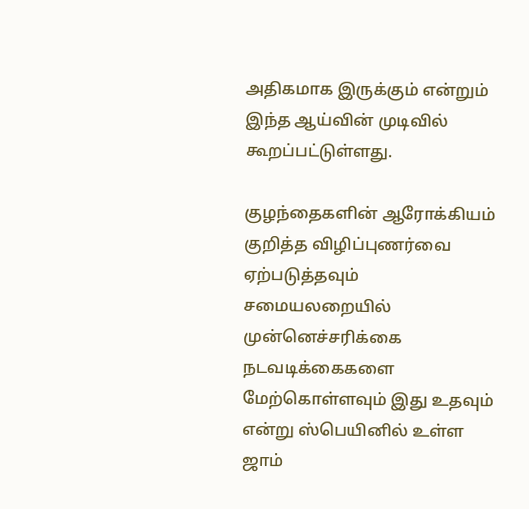அதிகமாக இருக்கும் என்றும் இந்த ஆய்வின் முடிவில் கூறப்பட்டுள்ளது.

குழந்தைகளின் ஆரோக்கியம் குறித்த விழிப்புணர்வை ஏற்படுத்தவும் சமையலறையில் முன்னெச்சரிக்கை நடவடிக்கைகளை மேற்கொள்ளவும் இது உதவும் என்று ஸ்பெயினில் உள்ள ஜாம்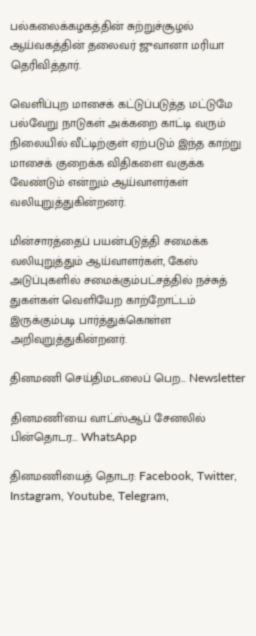பல்கலைக்கழகத்தின் சுற்றுச்சூழல் ஆய்வகத்தின் தலைவர் ஜுவானா மரியா தெரிவித்தார்.

வெளிப்புற மாசைக் கட்டுப்படுத்த மட்டுமே பல்வேறு நாடுகள் அக்கறை காட்டி வரும் நிலையில் வீட்டிற்குள் ஏற்படும் இந்த காற்று மாசைக் குறைக்க விதிகளை வகுக்க வேண்டும் என்றும் ஆய்வாளர்கள் வலியுறுத்துகின்றனர்.

மின்சாரத்தைப் பயன்படுத்தி சமைக்க வலியுறுத்தும் ஆய்வாளர்கள், கேஸ் அடுப்புகளில் சமைக்கும்பட்சத்தில் நச்சுத் துகள்கள் வெளியேற காற்றோட்டம் இருக்கும்படி பார்த்துக்கொள்ள அறிவுறுத்துகின்றனர்.

தினமணி செய்திமடலைப் பெற... Newsletter

தினமணி'யை வாட்ஸ்ஆப் சேனலில் பின்தொடர... WhatsApp

தினமணியைத் தொடர: Facebook, Twitter, Instagram, Youtube, Telegram,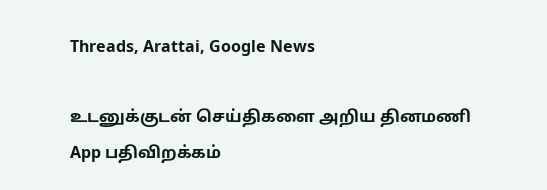Threads, Arattai, Google News

உடனுக்குடன் செய்திகளை அறிய தினமணி App பதிவிறக்கம்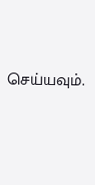செய்யவும்.